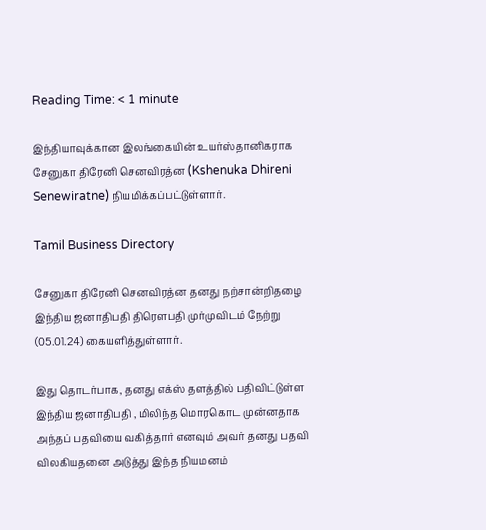Reading Time: < 1 minute

இந்தியாவுக்கான இலங்கையின் உயர்ஸ்தானிகராக சேனுகா திரேனி செனவிரத்ன (Kshenuka Dhireni Senewiratne) நியமிக்கப்பட்டுள்ளார்.

Tamil Business Directory

சேனுகா திரேனி செனவிரத்ன தனது நற்சான்றிதழை இந்திய ஜனாதிபதி திரௌபதி முர்முவிடம் நேற்று (05.01.24) கையளித்துள்ளார்.

இது தொடர்பாக, தனது எக்ஸ் தளத்தில் பதிவிட்டுள்ள இந்திய ஜனாதிபதி , மிலிந்த மொரகொட முன்னதாக அந்தப் பதவியை வகித்தார் எனவும் அவர் தனது பதவி விலகியதனை அடுத்து இந்த நியமனம்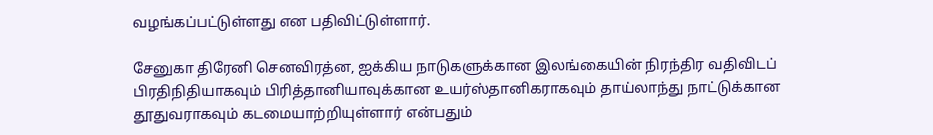வழங்கப்பட்டுள்ளது என பதிவிட்டுள்ளார்.

சேனுகா திரேனி செனவிரத்ன, ஐக்கிய நாடுகளுக்கான இலங்கையின் நிரந்திர வதிவிடப் பிரதிநிதியாகவும் பிரித்தானியாவுக்கான உயர்ஸ்தானிகராகவும் தாய்லாந்து நாட்டுக்கான தூதுவராகவும் கடமையாற்றியுள்ளார் என்பதும்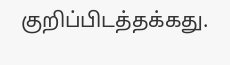குறிப்பிடத்தக்கது.